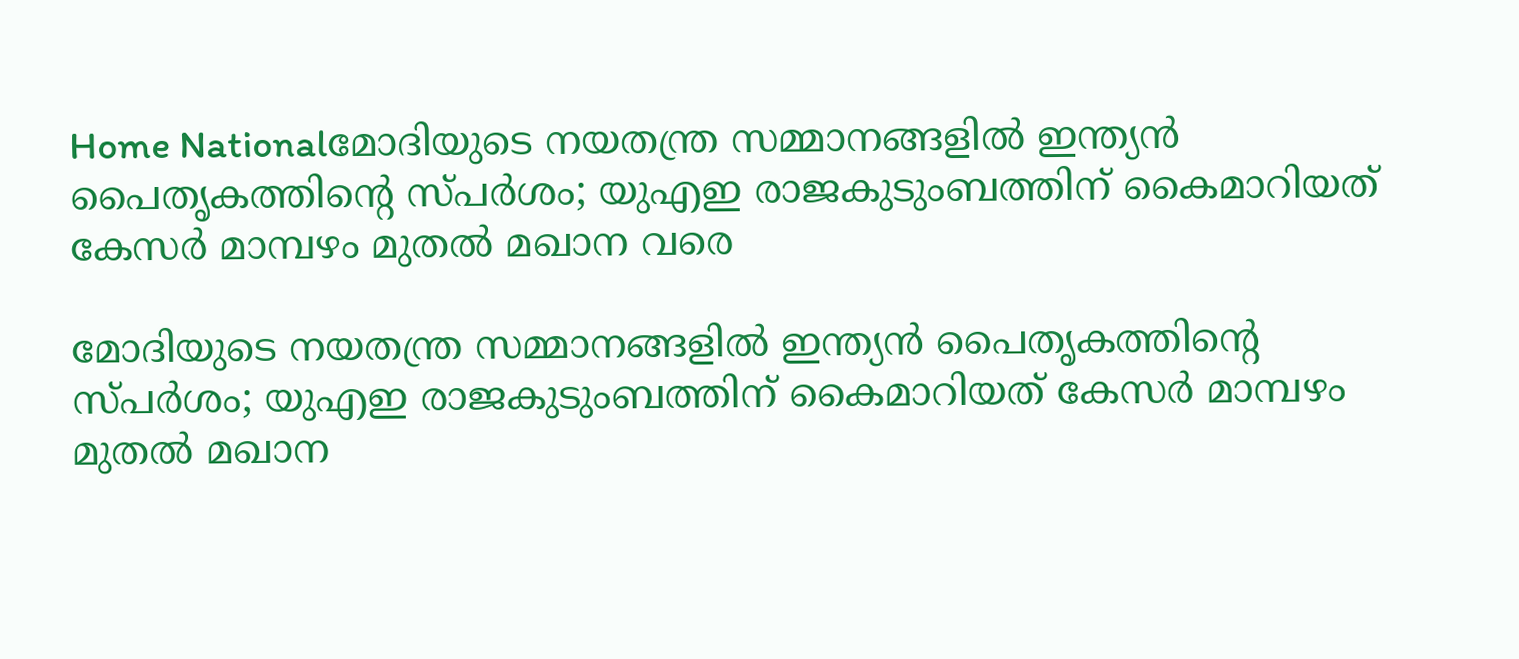Home Nationalമോദിയുടെ നയതന്ത്ര സമ്മാനങ്ങളിൽ ഇന്ത്യൻ പൈതൃകത്തിന്റെ സ്പർശം; യുഎഇ രാജകുടുംബത്തിന് കൈമാറിയത് കേസർ മാമ്പഴം മുതൽ മഖാന വരെ

മോദിയുടെ നയതന്ത്ര സമ്മാനങ്ങളിൽ ഇന്ത്യൻ പൈതൃകത്തിന്റെ സ്പർശം; യുഎഇ രാജകുടുംബത്തിന് കൈമാറിയത് കേസർ മാമ്പഴം മുതൽ മഖാന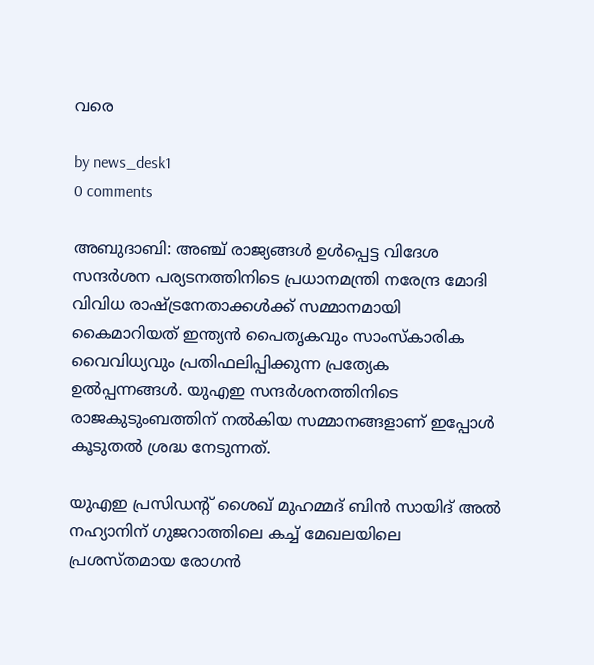വരെ

by news_desk1
0 comments

അബുദാബി: അഞ്ച് രാജ്യങ്ങൾ ഉൾപ്പെട്ട വിദേശ സന്ദർശന പര്യടനത്തിനിടെ പ്രധാനമന്ത്രി നരേന്ദ്ര മോദി വിവിധ രാഷ്ട്രനേതാക്കൾക്ക് സമ്മാനമായി കൈമാറിയത് ഇന്ത്യൻ പൈതൃകവും സാംസ്കാരിക വൈവിധ്യവും പ്രതിഫലിപ്പിക്കുന്ന പ്രത്യേക ഉൽപ്പന്നങ്ങൾ. യുഎഇ സന്ദർശനത്തിനിടെ രാജകുടുംബത്തിന് നൽകിയ സമ്മാനങ്ങളാണ് ഇപ്പോൾ കൂടുതൽ ശ്രദ്ധ നേടുന്നത്.

യുഎഇ പ്രസിഡന്റ് ശൈഖ് മുഹമ്മദ് ബിൻ സായിദ് അൽ നഹ്യാനിന് ഗുജറാത്തിലെ കച്ച് മേഖലയിലെ പ്രശസ്തമായ രോഗൻ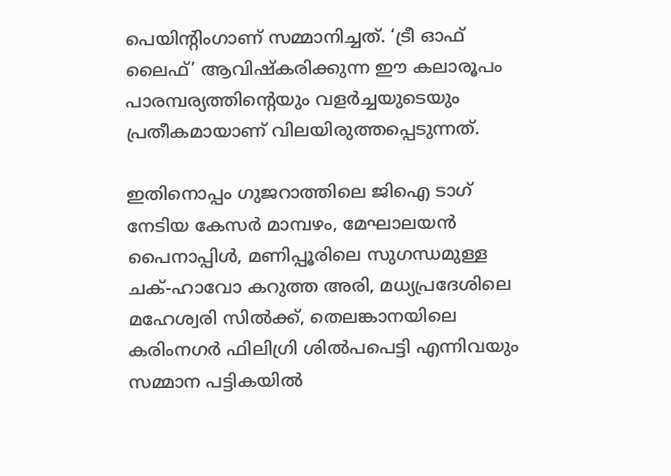പെയിന്റിംഗാണ് സമ്മാനിച്ചത്. ‘ട്രീ ഓഫ് ലൈഫ്’ ആവിഷ്‌കരിക്കുന്ന ഈ കലാരൂപം പാരമ്പര്യത്തിന്റെയും വളർച്ചയുടെയും പ്രതീകമായാണ് വിലയിരുത്തപ്പെടുന്നത്.

ഇതിനൊപ്പം ഗുജറാത്തിലെ ജിഐ ടാഗ് നേടിയ കേസർ മാമ്പഴം, മേഘാലയൻ പൈനാപ്പിൾ, മണിപ്പൂരിലെ സുഗന്ധമുള്ള ചക്-ഹാവോ കറുത്ത അരി, മധ്യപ്രദേശിലെ മഹേശ്വരി സിൽക്ക്, തെലങ്കാനയിലെ കരിംനഗർ ഫിലിഗ്രി ശിൽപപെട്ടി എന്നിവയും സമ്മാന പട്ടികയിൽ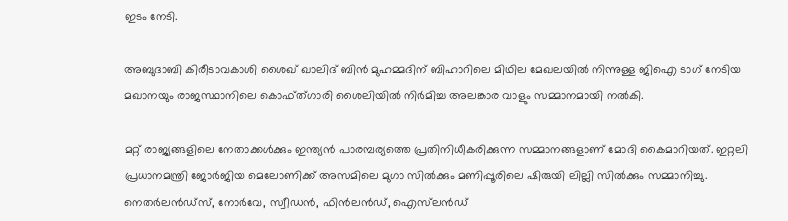ഇടം നേടി.

അബുദാബി കിരീടാവകാശി ശൈഖ് ഖാലിദ് ബിൻ മുഹമ്മദിന് ബിഹാറിലെ മിഥില മേഖലയിൽ നിന്നുള്ള ജിഐ ടാഗ് നേടിയ മഖാനയും രാജസ്ഥാനിലെ കൊഫ്ത്ഗാരി ശൈലിയിൽ നിർമിച്ച അലങ്കാര വാളും സമ്മാനമായി നൽകി.

മറ്റ് രാജ്യങ്ങളിലെ നേതാക്കൾക്കും ഇന്ത്യൻ പാരമ്പര്യത്തെ പ്രതിനിധീകരിക്കുന്ന സമ്മാനങ്ങളാണ് മോദി കൈമാറിയത്. ഇറ്റലി പ്രധാനമന്ത്രി ജോർജിയ മെലോണിക്ക് അസമിലെ മുഗാ സിൽക്കും മണിപ്പൂരിലെ ഷിരുയി ലില്ലി സിൽക്കും സമ്മാനിച്ചു. നെതർലൻഡ്‌സ്, നോർവേ, സ്വീഡൻ, ഫിൻലൻഡ്, ഐസ്‌ലൻഡ്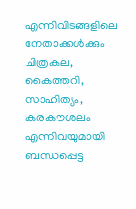എന്നിവിടങ്ങളിലെ നേതാക്കൾക്കും ചിത്രകല, കൈത്തറി, സാഹിത്യം, കരകൗശലം എന്നിവയുമായി ബന്ധപ്പെട്ട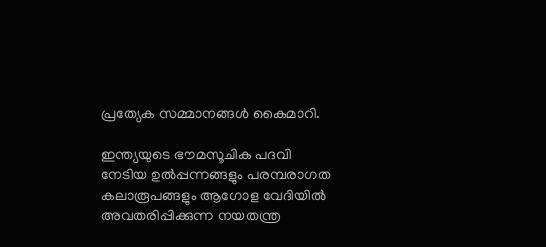പ്രത്യേക സമ്മാനങ്ങൾ കൈമാറി.

ഇന്ത്യയുടെ ഭൗമസൂചിക പദവി നേടിയ ഉൽപ്പന്നങ്ങളും പരമ്പരാഗത കലാരൂപങ്ങളും ആഗോള വേദിയിൽ അവതരിപ്പിക്കുന്ന നയതന്ത്ര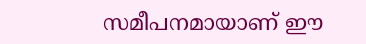സമീപനമായാണ് ഈ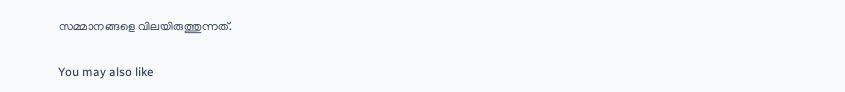സമ്മാനങ്ങളെ വിലയിരുത്തുന്നത്.

You may also like